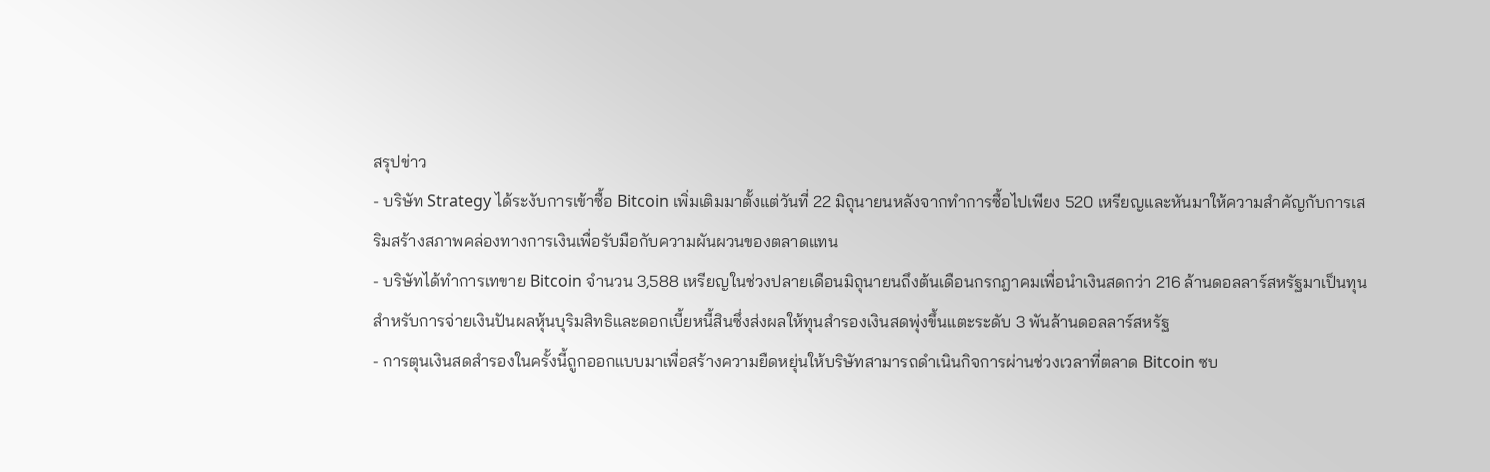สรุปข่าว
- บริษัท Strategy ได้ระงับการเข้าซื้อ Bitcoin เพิ่มเติมมาตั้งแต่วันที่ 22 มิถุนายนหลังจากทำการซื้อไปเพียง 520 เหรียญและหันมาให้ความสำคัญกับการเสริมสร้างสภาพคล่องทางการเงินเพื่อรับมือกับความผันผวนของตลาดแทน
- บริษัทได้ทำการเทขาย Bitcoin จำนวน 3,588 เหรียญในช่วงปลายเดือนมิถุนายนถึงต้นเดือนกรกฎาคมเพื่อนำเงินสดกว่า 216 ล้านดอลลาร์สหรัฐมาเป็นทุนสำหรับการจ่ายเงินปันผลหุ้นบุริมสิทธิและดอกเบี้ยหนี้สินซึ่งส่งผลให้ทุนสำรองเงินสดพุ่งขึ้นแตะระดับ 3 พันล้านดอลลาร์สหรัฐ
- การตุนเงินสดสำรองในครั้งนี้ถูกออกแบบมาเพื่อสร้างความยืดหยุ่นให้บริษัทสามารถดำเนินกิจการผ่านช่วงเวลาที่ตลาด Bitcoin ซบ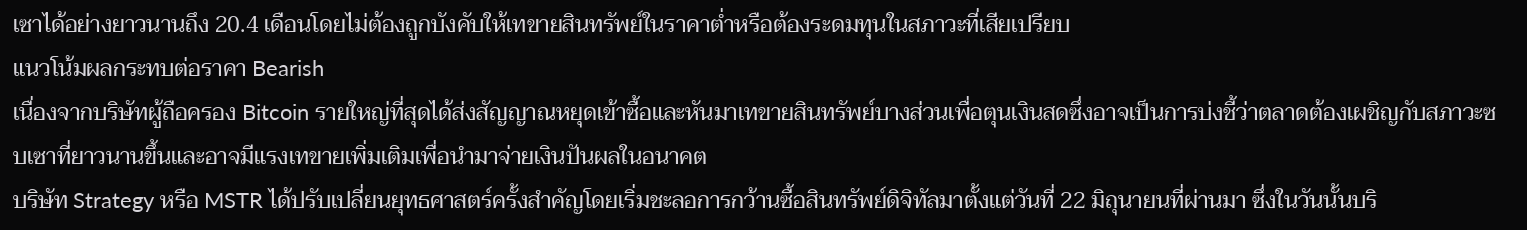เซาได้อย่างยาวนานถึง 20.4 เดือนโดยไม่ต้องถูกบังคับให้เทขายสินทรัพย์ในราคาต่ำหรือต้องระดมทุนในสภาวะที่เสียเปรียบ
แนวโน้มผลกระทบต่อราคา Bearish
เนื่องจากบริษัทผู้ถือครอง Bitcoin รายใหญ่ที่สุดได้ส่งสัญญาณหยุดเข้าซื้อและหันมาเทขายสินทรัพย์บางส่วนเพื่อตุนเงินสดซึ่งอาจเป็นการบ่งชี้ว่าตลาดต้องเผชิญกับสภาวะซบเซาที่ยาวนานขึ้นและอาจมีแรงเทขายเพิ่มเติมเพื่อนำมาจ่ายเงินปันผลในอนาคต
บริษัท Strategy หรือ MSTR ได้ปรับเปลี่ยนยุทธศาสตร์ครั้งสำคัญโดยเริ่มชะลอการกว้านซื้อสินทรัพย์ดิจิทัลมาตั้งแต่วันที่ 22 มิถุนายนที่ผ่านมา ซึ่งในวันนั้นบริ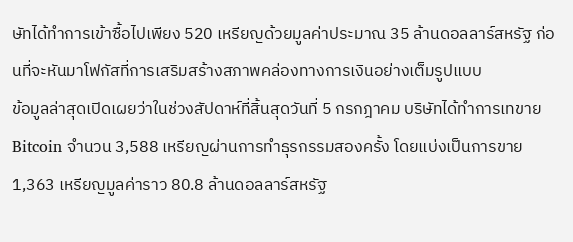ษัทได้ทำการเข้าซื้อไปเพียง 520 เหรียญด้วยมูลค่าประมาณ 35 ล้านดอลลาร์สหรัฐ ก่อนที่จะหันมาโฟกัสที่การเสริมสร้างสภาพคล่องทางการเงินอย่างเต็มรูปแบบ
ข้อมูลล่าสุดเปิดเผยว่าในช่วงสัปดาห์ที่สิ้นสุดวันที่ 5 กรกฎาคม บริษัทได้ทำการเทขาย Bitcoin จำนวน 3,588 เหรียญผ่านการทำธุรกรรมสองครั้ง โดยแบ่งเป็นการขาย 1,363 เหรียญมูลค่าราว 80.8 ล้านดอลลาร์สหรัฐ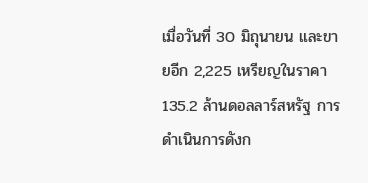เมื่อวันที่ 30 มิถุนายน และขายอีก 2,225 เหรียญในราคา 135.2 ล้านดอลลาร์สหรัฐ การดำเนินการดังก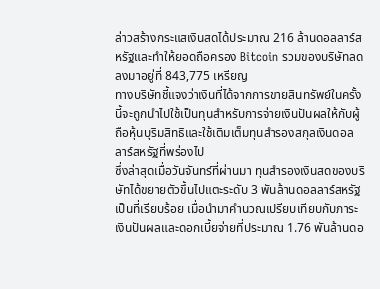ล่าวสร้างกระแสเงินสดได้ประมาณ 216 ล้านดอลลาร์สหรัฐและทำให้ยอดถือครอง Bitcoin รวมของบริษัทลดลงมาอยู่ที่ 843,775 เหรียญ
ทางบริษัทชี้แจงว่าเงินที่ได้จากการขายสินทรัพย์ในครั้งนี้จะถูกนำไปใช้เป็นทุนสำหรับการจ่ายเงินปันผลให้กับผู้ถือหุ้นบุริมสิทธิและใช้เติมเต็มทุนสำรองสกุลเงินดอลลาร์สหรัฐที่พร่องไป
ซึ่งล่าสุดเมื่อวันจันทร์ที่ผ่านมา ทุนสำรองเงินสดของบริษัทได้ขยายตัวขึ้นไปแตะระดับ 3 พันล้านดอลลาร์สหรัฐเป็นที่เรียบร้อย เมื่อนำมาคำนวณเปรียบเทียบกับภาระเงินปันผลและดอกเบี้ยจ่ายที่ประมาณ 1.76 พันล้านดอ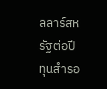ลลาร์สหรัฐต่อปี ทุนสำรอ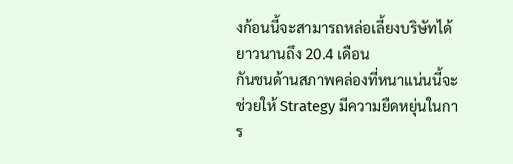งก้อนนี้จะสามารถหล่อเลี้ยงบริษัทได้ยาวนานถึง 20.4 เดือน
กันชนด้านสภาพคล่องที่หนาแน่นนี้จะช่วยให้ Strategy มีความยืดหยุ่นในการ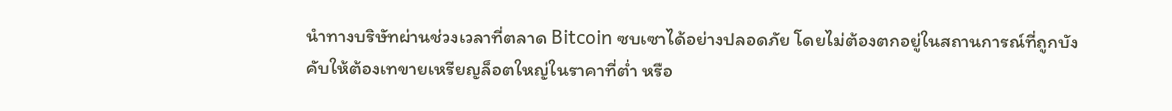นำทางบริษัทผ่านช่วงเวลาที่ตลาด Bitcoin ซบเซาได้อย่างปลอดภัย โดยไม่ต้องตกอยู่ในสถานการณ์ที่ถูกบังคับให้ต้องเทขายเหรียญล็อตใหญ่ในราคาที่ต่ำ หรือ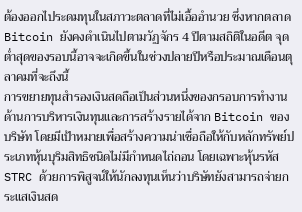ต้องออกไประดมทุนในสภาวะตลาดที่ไม่เอื้ออำนวย ซึ่งหากตลาด Bitcoin ยังคงดำเนินไปตามวัฏจักร 4 ปีตามสถิติในอดีต จุดต่ำสุดของรอบนี้อาจจะเกิดขึ้นในช่วงปลายปีหรือประมาณเดือนตุลาคมที่จะถึงนี้
การขยายทุนสำรองเงินสดถือเป็นส่วนหนึ่งของกรอบการทำงานด้านการบริหารเงินทุนและการสร้างรายได้จาก Bitcoin ของบริษัท โดยมีเป้าหมายเพื่อสร้างความน่าเชื่อถือให้กับหลักทรัพย์ประเภทหุ้นบุริมสิทธิชนิดไม่มีกำหนดไถ่ถอน โดยเฉพาะหุ้นรหัส STRC ด้วยการพิสูจน์ให้นักลงทุนเห็นว่าบริษัทยังสามารถจ่ายกระแสเงินสด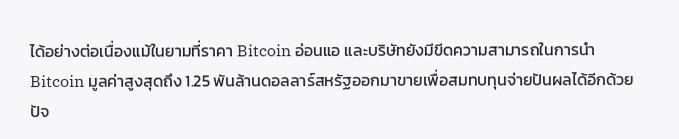ได้อย่างต่อเนื่องแม้ในยามที่ราคา Bitcoin อ่อนแอ และบริษัทยังมีขีดความสามารถในการนำ Bitcoin มูลค่าสูงสุดถึง 1.25 พันล้านดอลลาร์สหรัฐออกมาขายเพื่อสมทบทุนจ่ายปันผลได้อีกด้วย
ปัจ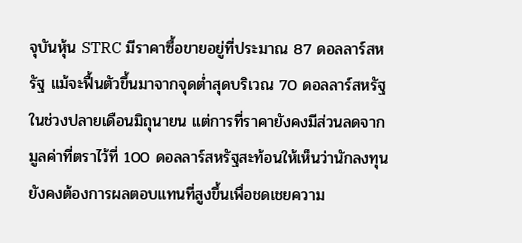จุบันหุ้น STRC มีราคาซื้อขายอยู่ที่ประมาณ 87 ดอลลาร์สหรัฐ แม้จะฟื้นตัวขึ้นมาจากจุดต่ำสุดบริเวณ 70 ดอลลาร์สหรัฐในช่วงปลายเดือนมิถุนายน แต่การที่ราคายังคงมีส่วนลดจากมูลค่าที่ตราไว้ที่ 100 ดอลลาร์สหรัฐสะท้อนให้เห็นว่านักลงทุนยังคงต้องการผลตอบแทนที่สูงขึ้นเพื่อชดเชยความ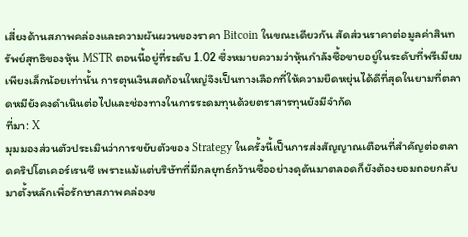เสี่ยงด้านสภาพคล่องและความผันผวนของราคา Bitcoin ในขณะเดียวกัน สัดส่วนราคาต่อมูลค่าสินทรัพย์สุทธิของหุ้น MSTR ตอนนี้อยู่ที่ระดับ 1.02 ซึ่งหมายความว่าหุ้นกำลังซื้อขายอยู่ในระดับที่พรีเมียมเพียงเล็กน้อยเท่านั้น การตุนเงินสดก้อนใหญ่จึงเป็นทางเลือกที่ให้ความยืดหยุ่นได้ดีที่สุดในยามที่ตลาดหมียังคงดำเนินต่อไปและช่องทางในการระดมทุนด้วยตราสารทุนยังมีจำกัด
ที่มา: X
มุมมองส่วนตัวประเมินว่าการขยับตัวของ Strategy ในครั้งนี้เป็นการส่งสัญญาณเตือนที่สำคัญต่อตลาดคริปโตเคอร์เรนซี เพราะแม้แต่บริษัทที่มีกลยุทธ์กว้านซื้ออย่างดุดันมาตลอดก็ยังต้องยอมถอยกลับมาตั้งหลักเพื่อรักษาสภาพคล่องข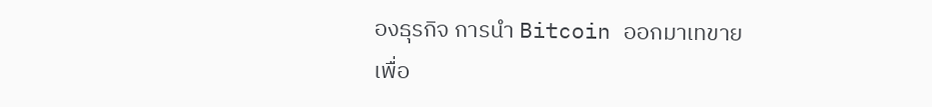องธุรกิจ การนำ Bitcoin ออกมาเทขายเพื่อ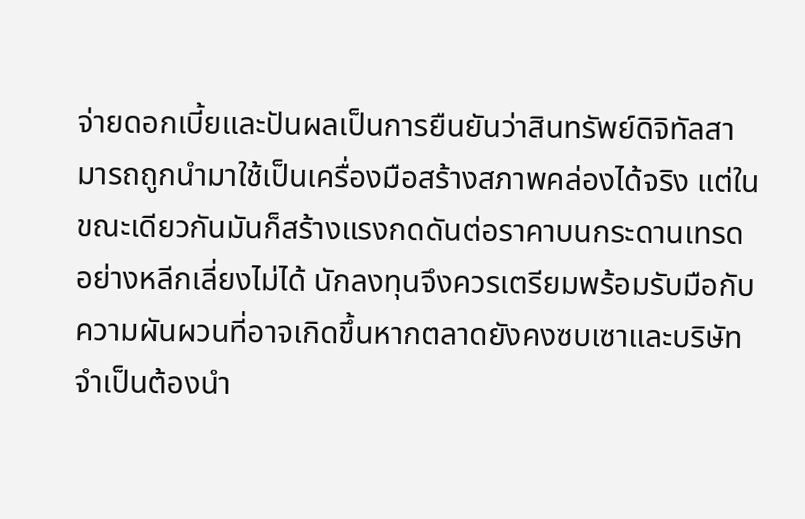จ่ายดอกเบี้ยและปันผลเป็นการยืนยันว่าสินทรัพย์ดิจิทัลสามารถถูกนำมาใช้เป็นเครื่องมือสร้างสภาพคล่องได้จริง แต่ในขณะเดียวกันมันก็สร้างแรงกดดันต่อราคาบนกระดานเทรดอย่างหลีกเลี่ยงไม่ได้ นักลงทุนจึงควรเตรียมพร้อมรับมือกับความผันผวนที่อาจเกิดขึ้นหากตลาดยังคงซบเซาและบริษัทจำเป็นต้องนำ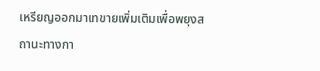เหรียญออกมาเทขายเพิ่มเติมเพื่อพยุงสถานะทางกา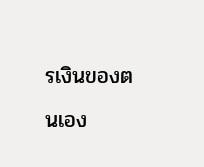รเงินของตนเอง